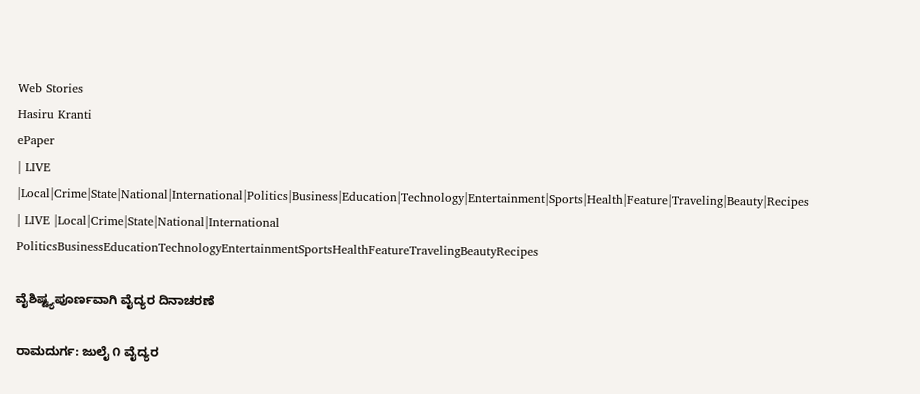Web Stories
Hasiru Kranti
ePaper
| LIVE |Local|Crime|State|National|International|Politics|Business|Education|Technology|Entertainment|Sports|Health|Feature|Traveling|Beauty|Recipes
| LIVE |Local|Crime|State|National|International
PoliticsBusinessEducationTechnologyEntertainmentSportsHealthFeatureTravelingBeautyRecipes

ವೈಶಿಷ್ಟ್ಯಪೂರ್ಣವಾಗಿ ವೈದ್ಯರ ದಿನಾಚರಣೆ

ರಾಮದುರ್ಗ: ಜುಲೈ ೧ ವೈದ್ಯರ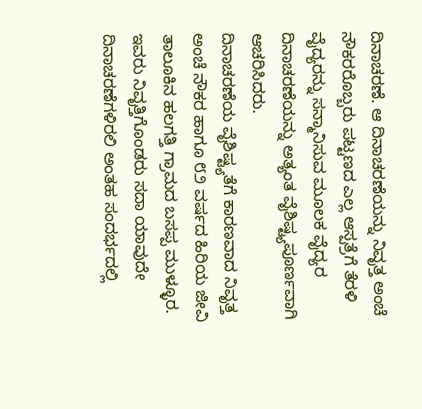ದಿನಾಚರಣೆ. ಆ ದಿನಾಚರಣೆಯನ್ನು ನಿವೃತ್ತ ಅಂಚೆ ನೌಕರರೊಬ್ಬರು ಪಟ್ಟಣದ ಎಲ್ಲ ಆಸ್ಪತ್ರೆಗೆ ತೆರಳಿ ವೈದ್ಯರನ್ನು ಸನ್ಮಾನಿಸುವ ಮೂಲಕ ವೈದ್ಯರ ದಿನಾಚರಣೆಯನ್ನು ಅತ್ಯಂತ ವೈಶಿಷ್ಟ್ಯಪೂರ್ಣವಾಗಿ ಆಚರಿಸಿದರು.
ದಿನಾಚರಣೆಯ ವೈಶಿಷ್ಟ್ಯತೆಗೆ ಕಾರಣವಾದ ನಿವೃತ್ತ ಅಂಚೆ ನೌಕರ ಹಾಗೂ ೮೨ ವರ್ಷದ ಹಿರಿಯ ಜೀವಿ ತಾಲೂಕಿನ ಹಲಗತ್ತಿ ಗ್ರಾಮದ ಬಸಪ್ಪ ಮುಳ್ಳೂರ. ಇವರು ನಿವೃತ್ತಿಗೊಂಡರು ಸದಾ ಯಾವುದೇ ದಿನಾಚರಣೆಗಳಿರಲಿ ಅಂತಹ ಸಂದರ್ಭದಲ್ಲಿ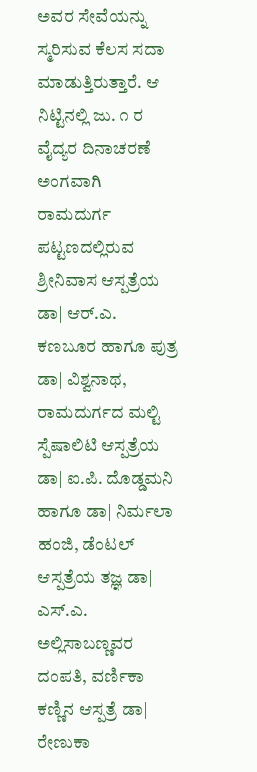ಅವರ ಸೇವೆಯನ್ನು ಸ್ಮರಿಸುವ ಕೆಲಸ ಸದಾ ಮಾಡುತ್ತಿರುತ್ತಾರೆ. ಆ ನಿಟ್ಟಿನಲ್ಲಿ ಜು. ೧ ರ ವೈದ್ಯರ ದಿನಾಚರಣೆ ಅಂಗವಾಗಿ ರಾಮದುರ್ಗ ಪಟ್ಟಣದಲ್ಲಿರುವ ಶ್ರೀನಿವಾಸ ಆಸ್ಪತ್ರೆಯ ಡಾ| ಆರ್.ಎ. ಕಣಬೂರ ಹಾಗೂ ಪುತ್ರ ಡಾ| ವಿಶ್ವನಾಥ, ರಾಮದುರ್ಗದ ಮಲ್ಟಿ ಸ್ಪೆಷಾಲಿಟಿ ಆಸ್ಪತ್ರೆಯ ಡಾ| ಐ.ಪಿ. ದೊಡ್ಡಮನಿ ಹಾಗೂ ಡಾ| ನಿರ್ಮಲಾ ಹಂಜಿ, ಡೆಂಟಲ್ ಆಸ್ಪತ್ರೆಯ ತಜ್ಞ ಡಾ| ಎಸ್.ಎ. ಅಲ್ಲಿಸಾಬಣ್ಣವರ ದಂಪತಿ, ವರ್ಣಿಕಾ ಕಣ್ಣಿನ ಆಸ್ಪತ್ರೆ ಡಾ| ರೇಣುಕಾ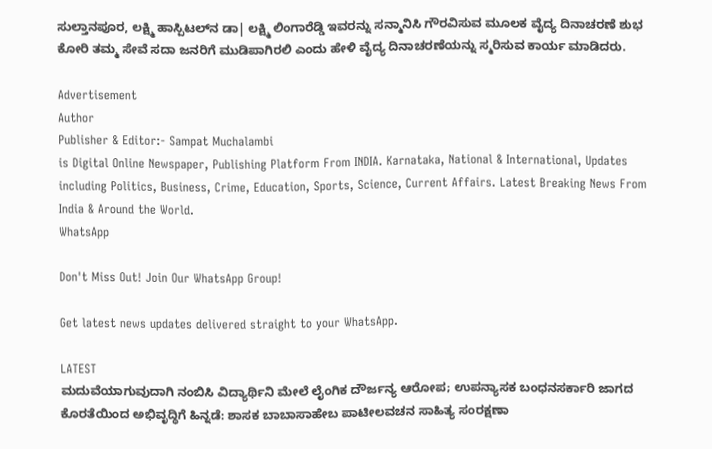ಸುಲ್ತಾನಪೂರ, ಲಕ್ಷ್ಮಿ ಹಾಸ್ಪಿಟಲ್‌ನ ಡಾ| ಲಕ್ಷ್ಮಿ ಲಿಂಗಾರೆಡ್ಡಿ ಇವರನ್ನು ಸನ್ಮಾನಿಸಿ ಗೌರವಿಸುವ ಮೂಲಕ ವೈದ್ಯ ದಿನಾಚರಣೆ ಶುಭ ಕೋರಿ ತಮ್ಮ ಸೇವೆ ಸದಾ ಜನರಿಗೆ ಮುಡಿಪಾಗಿರಲಿ ಎಂದು ಹೇಳಿ ವೈದ್ಯ ದಿನಾಚರಣೆಯನ್ನು ಸ್ಮರಿಸುವ ಕಾರ್ಯ ಮಾಡಿದರು.

Advertisement
Author
Publisher & Editor:- Sampat Muchalambi
is Digital Online Newspaper, Publishing Platform From INDIA. Karnataka, National & International, Updates including Politics, Business, Crime, Education, Sports, Science, Current Affairs. Latest Breaking News From India & Around the World.
WhatsApp

Don't Miss Out! Join Our WhatsApp Group!

Get latest news updates delivered straight to your WhatsApp.

LATEST
ಮದುವೆಯಾಗುವುದಾಗಿ ನಂಬಿಸಿ ವಿದ್ಯಾರ್ಥಿನಿ ಮೇಲೆ ಲೈಂಗಿಕ ದೌರ್ಜನ್ಯ ಆರೋಪ; ಉಪನ್ಯಾಸಕ ಬಂಧನಸರ್ಕಾರಿ ಜಾಗದ ಕೊರತೆಯಿಂದ ಅಭಿವೃದ್ಧಿಗೆ ಹಿನ್ನಡೆ: ಶಾಸಕ ಬಾಬಾಸಾಹೇಬ ಪಾಟೀಲವಚನ ಸಾಹಿತ್ಯ ಸಂರಕ್ಷಣಾ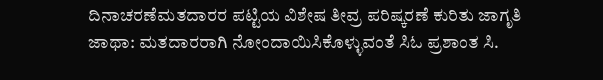ದಿನಾಚರಣೆಮತದಾರರ ಪಟ್ಟಿಯ ವಿಶೇಷ ತೀವ್ರ ಪರಿಷ್ಕರಣೆ ಕುರಿತು ಜಾಗೃತಿ ಜಾಥಾ: ಮತದಾರರಾಗಿ ನೋಂದಾಯಿಸಿಕೊಳ್ಳುವಂತೆ ಸಿಓ ಪ್ರಶಾಂತ ಸಿ.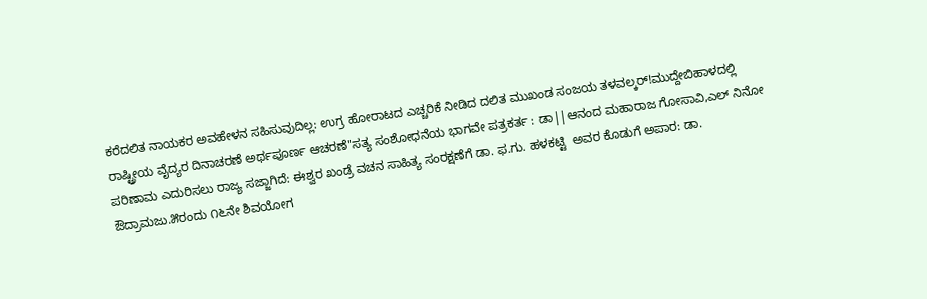ಕರೆದಲಿತ ನಾಯಕರ ಅವಹೇಳನ ಸಹಿಸುವುದಿಲ್ಲ: ಉಗ್ರ ಹೋರಾಟದ ಎಚ್ಚರಿಕೆ ನೀಡಿದ ದಲಿತ ಮುಖಂಡ ಸಂಜಯ ತಳವಲ್ಕರ್!ಮುದ್ದೇಬಿಹಾಳದಲ್ಲಿ ರಾಷ್ಟ್ರೀಯ ವೈದ್ಯರ ದಿನಾಚರಣೆ ಅರ್ಥಪೂರ್ಣ ಆಚರಣೆ"ಸತ್ಯ ಸಂಶೋಧನೆಯ ಭಾಗವೇ ಪತ್ರಕರ್ತ : ಡಾ||ಆನಂದ ಮಹಾರಾಜ ಗೋಸಾವಿ,ಎಲ್ ನಿನೋ ಪರಿಣಾಮ ಎದುರಿಸಲು ರಾಜ್ಯ ಸಜ್ಜಾಗಿದೆ: ಈಶ್ವರ ಖಂಡ್ರೆ ವಚನ ಸಾಹಿತ್ಯ ಸಂರಕ್ಷಣೆಗೆ ಡಾ. ಫ.ಗು. ಹಳಕಟ್ಟಿ  ಅವರ ಕೊಡುಗೆ ಅಪಾರ: ಡಾ. ಔದ್ರಾಮಜು.೫ರಂದು ೧೬ನೇ ಶಿವಯೋಗ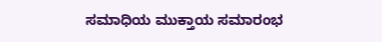ಸಮಾಧಿಯ ಮುಕ್ತಾಯ ಸಮಾರಂಭ